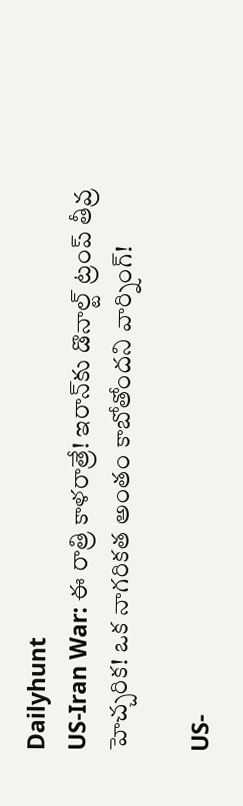Dailyhunt
US-Iran War: ఈ రాత్రి కాళరాత్రే! ఇరాన్‌కు డొనాల్ట్ ట్రంప్‌ తీవ్ర హెచ్చరిక! ఒక నాగరికత అంతం కాబోతోందని వార్నింగ్!

US-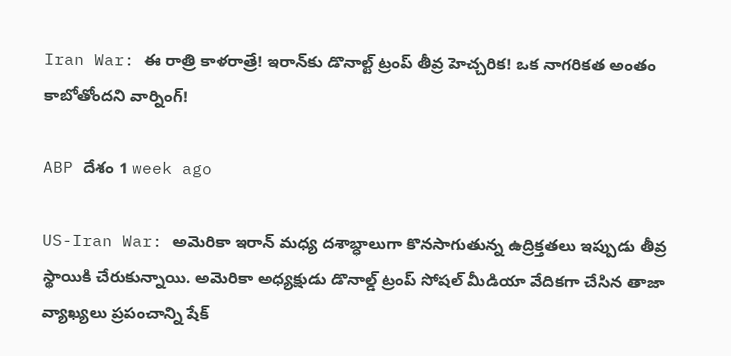Iran War: ఈ రాత్రి కాళరాత్రే! ఇరాన్‌కు డొనాల్ట్ ట్రంప్‌ తీవ్ర హెచ్చరిక! ఒక నాగరికత అంతం కాబోతోందని వార్నింగ్!

ABP దేశం 1 week ago

US-Iran War: అమెరికా ఇరాన్ మధ్య దశాబ్ధాలుగా కొనసాగుతున్న ఉద్రిక్తతలు ఇప్పుడు తీవ్ర స్థాయికి చేరుకున్నాయి. అమెరికా అధ్యక్షుడు డొనాల్డ్ ట్రంప్ సోషల్ మీడియా వేదికగా చేసిన తాజా వ్యాఖ్యలు ప్రపంచాన్ని షేక్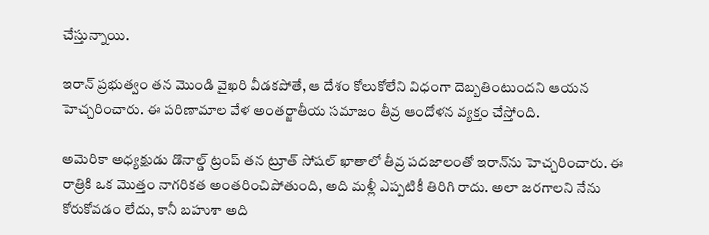చేస్తున్నాయి.

ఇరాన్ ప్రభుత్వం తన మొండి వైఖరి వీడకపోతే, ఆ దేశం కోలుకోలేని విధంగా దెబ్బతింటుందని ఆయన హెచ్చరించారు. ఈ పరిణామాల వేళ అంతర్జాతీయ సమాజం తీవ్ర ఆందోళన వ్యక్తం చేస్తోంది.

అమెరికా అధ్యక్షుడు డొనాల్డ్ ట్రంప్‌ తన ట్రూత్‌ సోషల్ ఖాతాలో తీవ్ర పదజాలంతో ఇరాన్‌ను హెచ్చరించారు. ఈ రాత్రికి ఒక మొత్తం నాగరికత అంతరించిపోతుంది, అది మళ్లీ ఎప్పటికీ తిరిగి రాదు. అలా జరగాలని నేను కోరుకోవడం లేదు, కానీ బహుశా అది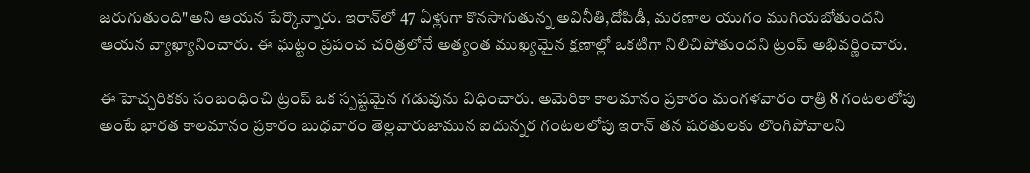జరుగుతుంది"అని ఆయన పేర్కొన్నారు. ఇరాన్‌లో 47 ఏళ్లుగా కొనసాగుతున్న అవినీతి,దోపిడీ, మరణాల యుగం ముగియబోతుందని ఆయన వ్యాఖ్యానించారు. ఈ ఘట్టం ప్రపంచ చరిత్రలోనే అత్యంత ముఖ్యమైన క్షణాల్లో ఒకటిగా నిలిచిపోతుందని ట్రంప్ అభివర్ణించారు.

ఈ హెచ్చరికకు సంబంధించి ట్రంప్ ఒక స్పష్టమైన గడువును విధించారు. అమెరికా కాలమానం ప్రకారం మంగళవారం రాత్రి 8 గంటలలోపు అంటే భారత కాలమానం ప్రకారం బుధవారం తెల్లవారుజామున ఐదున్నర గంటలలోపు ఇరాన్ తన షరతులకు లొంగిపోవాలని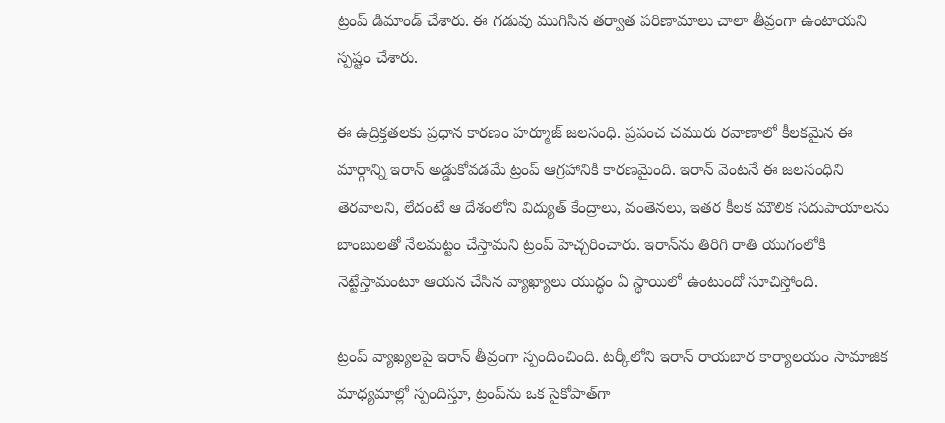ట్రంప్ డిమాండ్ చేశారు. ఈ గడువు ముగిసిన తర్వాత పరిణామాలు చాలా తీవ్రంగా ఉంటాయని స్పష్టం చేశారు.

ఈ ఉద్రిక్తతలకు ప్రధాన కారణం హర్మూజ్ జలసంధి. ప్రపంచ చమురు రవాణాలో కీలకమైన ఈ మార్గాన్ని ఇరాన్ అడ్డుకోవడమే ట్రంప్ ఆగ్రహానికి కారణమైంది. ఇరాన్ వెంటనే ఈ జలసంధిని తెరవాలని, లేదంటే ఆ దేశంలోని విద్యుత్ కేంద్రాలు, వంతెనలు, ఇతర కీలక మౌలిక సదుపాయాలను బాంబులతో నేలమట్టం చేస్తామని ట్రంప్ హెచ్చరించారు. ఇరాన్‌ను తిరిగి రాతి యుగంలోకి నెట్టేస్తామంటూ ఆయన చేసిన వ్యాఖ్యాలు యుద్ధం ఏ స్థాయిలో ఉంటుందో సూచిస్తోంది.

ట్రంప్ వ్యాఖ్యలపై ఇరాన్ తీవ్రంగా స్పందించింది. టర్కీలోని ఇరాన్ రాయబార కార్యాలయం సామాజిక మాధ్యమాల్లో స్పందిస్తూ, ట్రంప్‌ను ఒక సైకోపాత్‌గా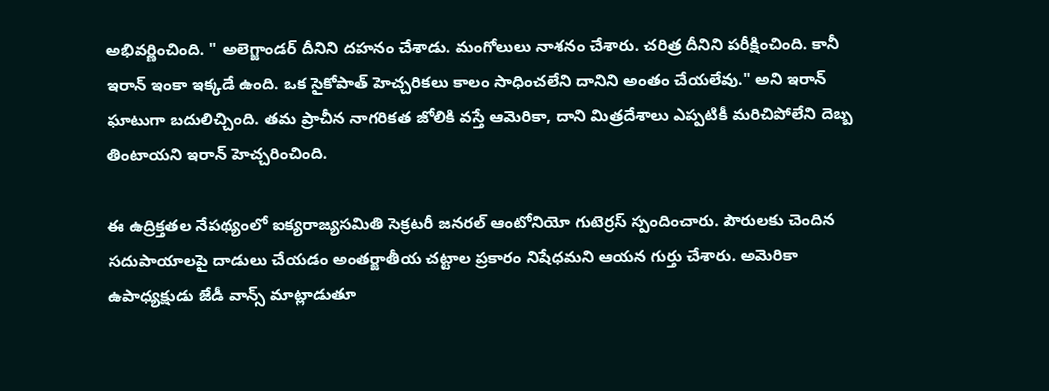అభివర్ణించింది. " అలెగ్జాండర్ దీనిని దహనం చేశాడు. మంగోలులు నాశనం చేశారు. చరిత్ర దీనిని పరీక్షించింది. కానీ ఇరాన్ ఇంకా ఇక్కడే ఉంది. ఒక సైకోపాత్ హెచ్చరికలు కాలం సాధించలేని దానిని అంతం చేయలేవు." అని ఇరాన్ ఘాటుగా బదులిచ్చింది. తమ ప్రాచీన నాగరికత జోలికి వస్తే ఆమెరికా, దాని మిత్రదేశాలు ఎప్పటికీ మరిచిపోలేని దెబ్బ తింటాయని ఇరాన్ హెచ్చరించింది.

ఈ ఉద్రిక్తతల నేపథ్యంలో ఐక్యరాజ్యసమితి సెక్రటరీ జనరల్‌ ఆంటోనియో గుటెర్రస్ స్పందించారు. పౌరులకు చెందిన సదుపాయాలపై దాడులు చేయడం అంతర్జాతీయ చట్టాల ప్రకారం నిషేధమని ఆయన గుర్తు చేశారు. అమెరికా ఉపాధ్యక్షుడు జేడీ వాన్స్ మాట్లాడుతూ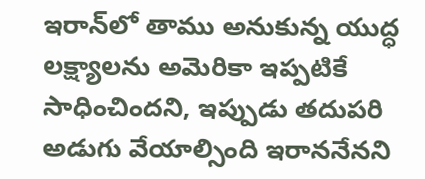ఇరాన్‌లో తాము అనుకున్న యుద్ధ లక్ష్యాలను అమెరికా ఇప్పటికే సాధించిందని, ఇప్పుడు తదుపరి అడుగు వేయాల్సింది ఇరాననేనని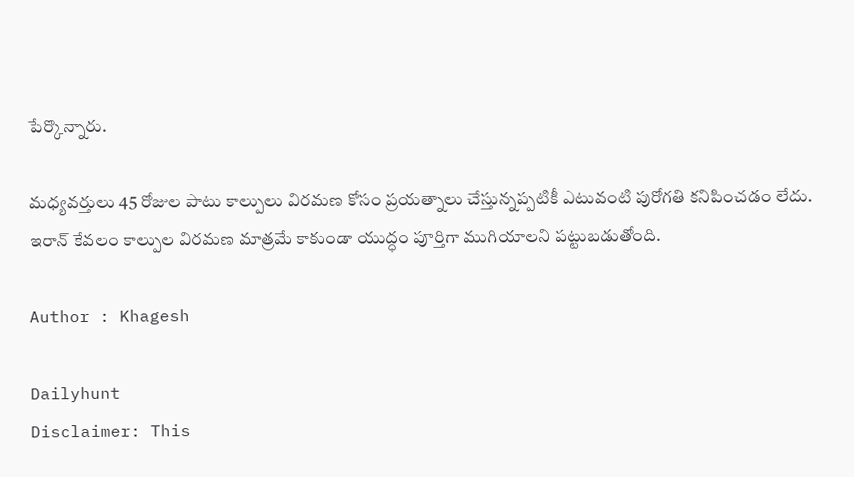పేర్కొన్నారు.

మధ్యవర్తులు 45 రోజుల పాటు కాల్పులు విరమణ కోసం ప్రయత్నాలు చేస్తున్నప్పటికీ ఎటువంటి పురోగతి కనిపించడం లేదు. ఇరాన్ కేవలం కాల్పుల విరమణ మాత్రమే కాకుండా యుద్ధం పూర్తిగా ముగియాలని పట్టుబడుతోంది.

Author : Khagesh

Dailyhunt
Disclaimer: This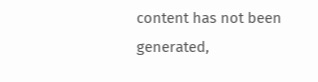content has not been generated,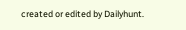created or edited by Dailyhunt.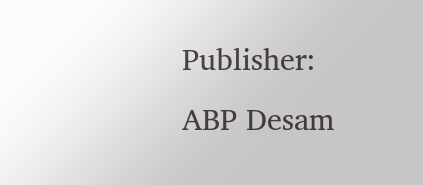Publisher: ABP Desam